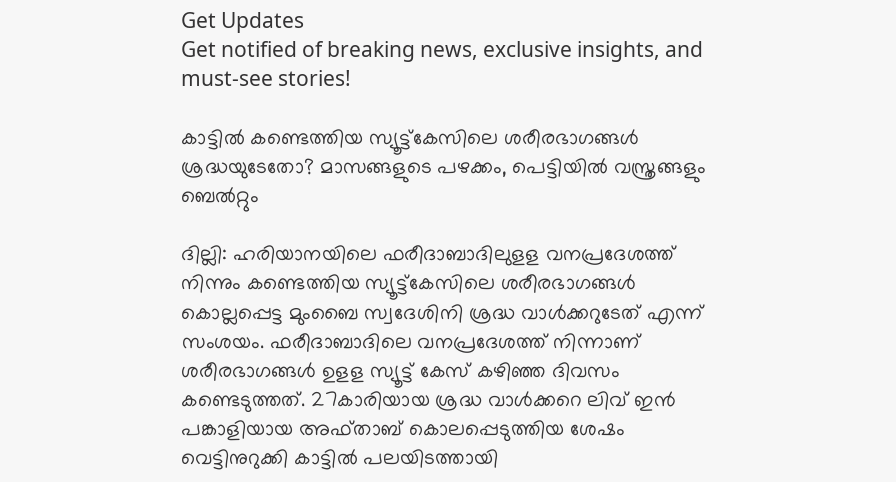Get Updates
Get notified of breaking news, exclusive insights, and must-see stories!

കാട്ടിൽ കണ്ടെത്തിയ സ്യൂട്ട്കേസിലെ ശരീരഭാഗങ്ങൾ ശ്രദ്ധയുടേതോ? മാസങ്ങളുടെ പഴക്കം, പെട്ടിയിൽ വസ്ത്രങ്ങളും ബെൽറ്റും

ദില്ലി: ഹരിയാനയിലെ ഫരീദാബാദിലുളള വനപ്രദേശത്ത് നിന്നും കണ്ടെത്തിയ സ്യൂട്ട്‌കേസിലെ ശരീരഭാഗങ്ങള്‍ കൊല്ലപ്പെട്ട മുംബൈ സ്വദേശിനി ശ്രദ്ധ വാള്‍ക്കറുടേത് എന്ന് സംശയം. ഫരീദാബാദിലെ വനപ്രദേശത്ത് നിന്നാണ് ശരീരഭാഗങ്ങള്‍ ഉളള സ്യൂട്ട് കേസ് കഴിഞ്ഞ ദിവസം കണ്ടെടുത്തത്. 27കാരിയായ ശ്രദ്ധ വാള്‍ക്കറെ ലിവ് ഇന്‍ പങ്കാളിയായ അഫ്താബ് കൊലപ്പെടുത്തിയ ശേഷം വെട്ടിനുറുക്കി കാട്ടില്‍ പലയിടത്തായി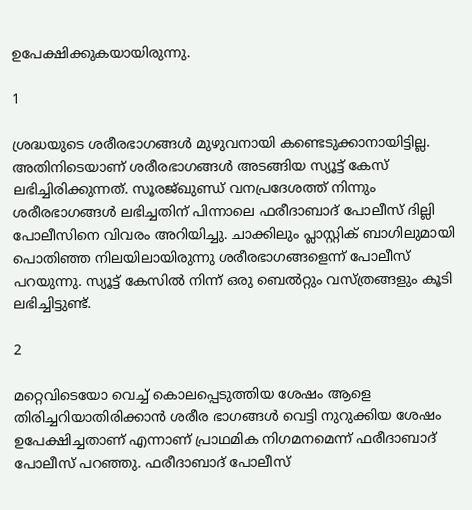ഉപേക്ഷിക്കുകയായിരുന്നു.

1

ശ്രദ്ധയുടെ ശരീരഭാഗങ്ങള്‍ മുഴുവനായി കണ്ടെടുക്കാനായിട്ടില്ല. അതിനിടെയാണ് ശരീരഭാഗങ്ങള്‍ അടങ്ങിയ സ്യൂട്ട് കേസ് ലഭിച്ചിരിക്കുന്നത്. സൂരജ്ഖുണ്ഡ് വനപ്രദേശത്ത് നിന്നും ശരീരഭാഗങ്ങള്‍ ലഭിച്ചതിന് പിന്നാലെ ഫരീദാബാദ് പോലീസ് ദില്ലി പോലീസിനെ വിവരം അറിയിച്ചു. ചാക്കിലും പ്ലാസ്റ്റിക് ബാഗിലുമായി പൊതിഞ്ഞ നിലയിലായിരുന്നു ശരീരഭാഗങ്ങളെന്ന് പോലീസ് പറയുന്നു. സ്യൂട്ട് കേസില്‍ നിന്ന് ഒരു ബെല്‍റ്റും വസ്ത്രങ്ങളും കൂടി ലഭിച്ചിട്ടുണ്ട്.

2

മറ്റെവിടെയോ വെച്ച് കൊലപ്പെടുത്തിയ ശേഷം ആളെ തിരിച്ചറിയാതിരിക്കാന്‍ ശരീര ഭാഗങ്ങള്‍ വെട്ടി നുറുക്കിയ ശേഷം ഉപേക്ഷിച്ചതാണ് എന്നാണ് പ്രാഥമിക നിഗമനമെന്ന് ഫരീദാബാദ് പോലീസ് പറഞ്ഞു. ഫരീദാബാദ് പോലീസ്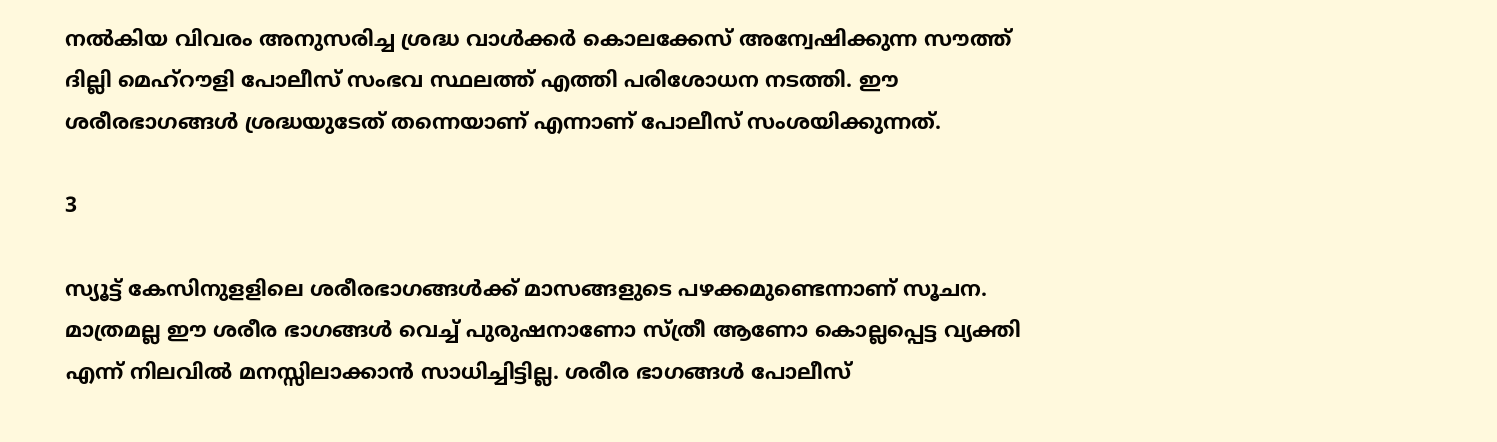നല്‍കിയ വിവരം അനുസരിച്ച ശ്രദ്ധ വാള്‍ക്കര്‍ കൊലക്കേസ് അന്വേഷിക്കുന്ന സൗത്ത് ദില്ലി മെഹ്‌റൗളി പോലീസ് സംഭവ സ്ഥലത്ത് എത്തി പരിശോധന നടത്തി. ഈ ശരീരഭാഗങ്ങള്‍ ശ്രദ്ധയുടേത് തന്നെയാണ് എന്നാണ് പോലീസ് സംശയിക്കുന്നത്.

3

സ്യൂട്ട് കേസിനുളളിലെ ശരീരഭാഗങ്ങള്‍ക്ക് മാസങ്ങളുടെ പഴക്കമുണ്ടെന്നാണ് സൂചന. മാത്രമല്ല ഈ ശരീര ഭാഗങ്ങള്‍ വെച്ച് പുരുഷനാണോ സ്ത്രീ ആണോ കൊല്ലപ്പെട്ട വ്യക്തി എന്ന് നിലവില്‍ മനസ്സിലാക്കാന്‍ സാധിച്ചിട്ടില്ല. ശരീര ഭാഗങ്ങള്‍ പോലീസ്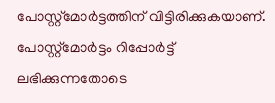പോസ്റ്റ്‌മോര്‍ട്ടത്തിന് വിട്ടിരിക്കുകയാണ്. പോസ്റ്റ്‌മോര്‍ട്ടം റിപ്പോര്‍ട്ട് ലഭിക്കുന്നതോടെ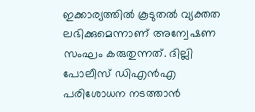ഇക്കാര്യത്തില്‍ കൂടുതല്‍ വ്യക്തത ലഭിക്കുമെന്നാണ് അന്വേഷണ സംഘം കരുതുന്നത്. ദില്ലി പോലീസ് ഡിഎന്‍എ പരിശോധന നടത്താന്‍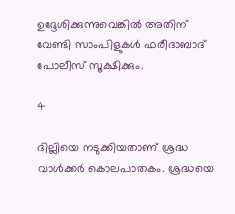ഉദ്ദേശിക്കുന്നുവെങ്കില്‍ അതിന് വേണ്ടി സാംപിളുകള്‍ ഫരീദാബാദ് പോലീസ് സൂക്ഷിക്കും.

4

ദില്ലിയെ നടുക്കിയതാണ് ശ്രദ്ധ വാള്‍ക്കര്‍ കൊലപാതകം. ശ്രദ്ധയെ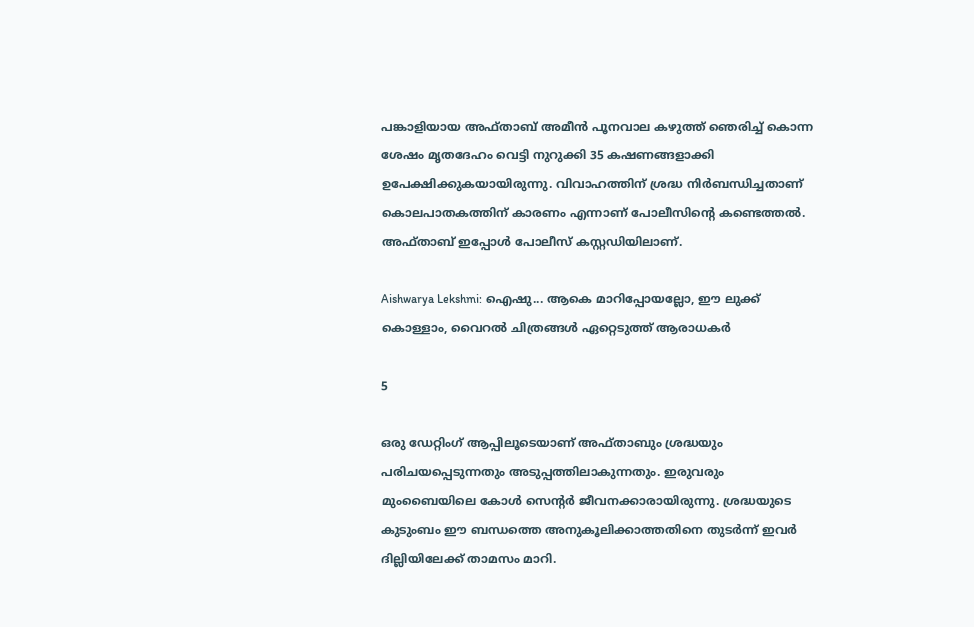പങ്കാളിയായ അഫ്താബ് അമീന്‍ പൂനവാല കഴുത്ത് ഞെരിച്ച് കൊന്ന ശേഷം മൃതദേഹം വെട്ടി നുറുക്കി 35 കഷണങ്ങളാക്കി ഉപേക്ഷിക്കുകയായിരുന്നു. വിവാഹത്തിന് ശ്രദ്ധ നിര്‍ബന്ധിച്ചതാണ് കൊലപാതകത്തിന് കാരണം എന്നാണ് പോലീസിന്റെ കണ്ടെത്തല്‍. അഫ്താബ് ഇപ്പോള്‍ പോലീസ് കസ്റ്റഡിയിലാണ്.

Aishwarya Lekshmi: ഐഷു... ആകെ മാറിപ്പോയല്ലോ, ഈ ലുക്ക് കൊള്ളാം, വൈറല്‍ ചിത്രങ്ങള്‍ ഏറ്റെടുത്ത് ആരാധകര്‍

5

ഒരു ഡേറ്റിംഗ് ആപ്പിലൂടെയാണ് അഫ്താബും ശ്രദ്ധയും പരിചയപ്പെടുന്നതും അടുപ്പത്തിലാകുന്നതും. ഇരുവരും മുംബൈയിലെ കോള്‍ സെന്റര്‍ ജീവനക്കാരായിരുന്നു. ശ്രദ്ധയുടെ കുടുംബം ഈ ബന്ധത്തെ അനുകൂലിക്കാത്തതിനെ തുടര്‍ന്ന് ഇവര്‍ ദില്ലിയിലേക്ക് താമസം മാറി.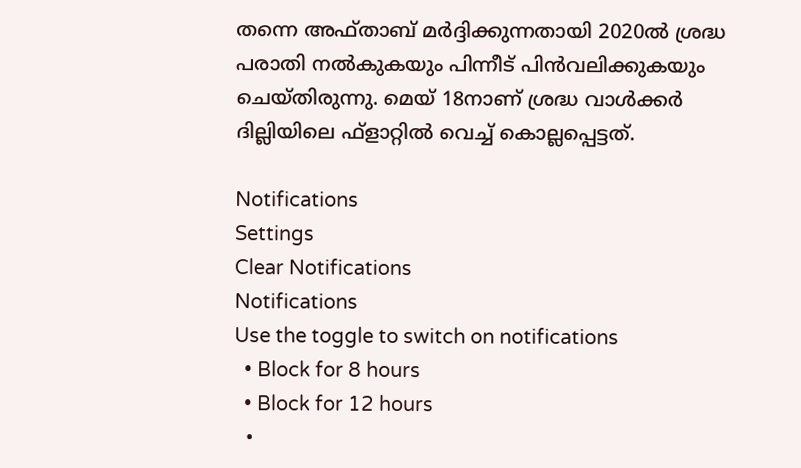തന്നെ അഫ്താബ് മര്‍ദ്ദിക്കുന്നതായി 2020ല്‍ ശ്രദ്ധ പരാതി നല്‍കുകയും പിന്നീട് പിന്‍വലിക്കുകയും ചെയ്തിരുന്നു. മെയ് 18നാണ് ശ്രദ്ധ വാള്‍ക്കര്‍ ദില്ലിയിലെ ഫ്‌ളാറ്റില്‍ വെച്ച് കൊല്ലപ്പെട്ടത്.

Notifications
Settings
Clear Notifications
Notifications
Use the toggle to switch on notifications
  • Block for 8 hours
  • Block for 12 hours
  •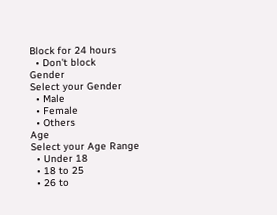Block for 24 hours
  • Don't block
Gender
Select your Gender
  • Male
  • Female
  • Others
Age
Select your Age Range
  • Under 18
  • 18 to 25
  • 26 to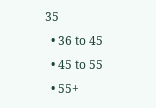35
  • 36 to 45
  • 45 to 55
  • 55+